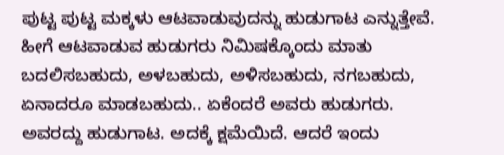ಪುಟ್ಟ ಪುಟ್ಟ ಮಕ್ಕಳು ಆಟವಾಡುವುದನ್ನು ಹುಡುಗಾಟ ಎನ್ನುತ್ತೇವೆ. ಹೀಗೆ ಆಟವಾಡುವ ಹುಡುಗರು ನಿಮಿಷಕ್ಕೊಂದು ಮಾತು ಬದಲಿಸಬಹುದು, ಅಳಬಹುದು, ಅಳಿಸಬಹುದು, ನಗಬಹುದು, ಏನಾದರೂ ಮಾಡಬಹುದು.. ಏಕೆಂದರೆ ಅವರು ಹುಡುಗರು. ಅವರದ್ದು ಹುಡುಗಾಟ. ಅದಕ್ಕೆ ಕ್ಷಮೆಯಿದೆ. ಆದರೆ ಇಂದು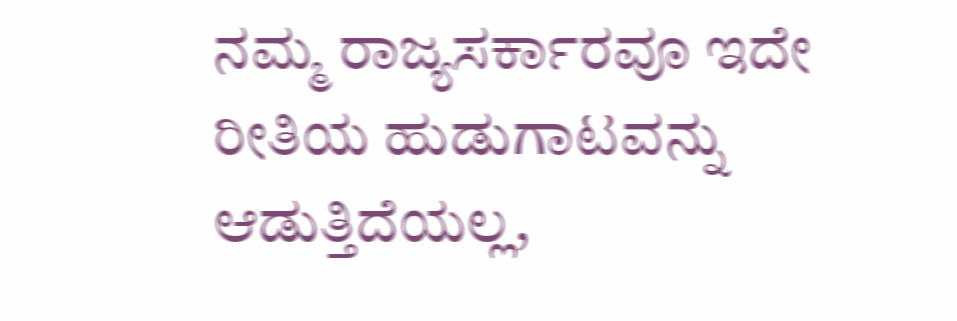ನಮ್ಮ ರಾಜ್ಯಸರ್ಕಾರವೂ ಇದೇ ರೀತಿಯ ಹುಡುಗಾಟವನ್ನು ಆಡುತ್ತಿದೆಯಲ್ಲ,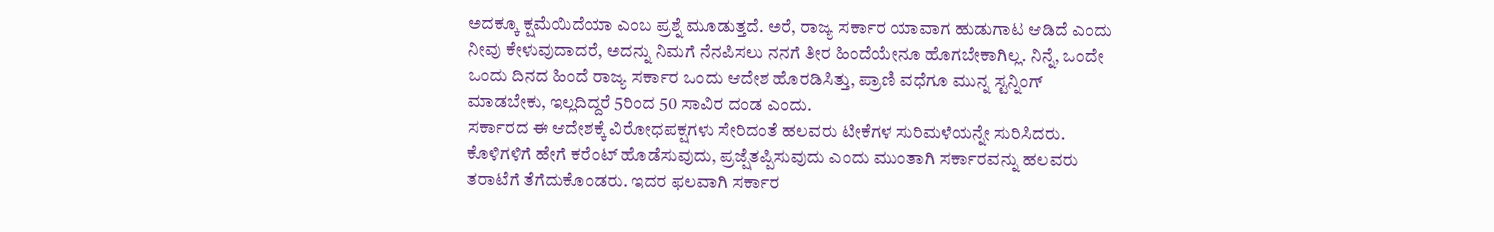ಅದಕ್ಕೂ ಕ್ಷಮೆಯಿದೆಯಾ ಎಂಬ ಪ್ರಶ್ನೆ ಮೂಡುತ್ತದೆ. ಅರೆ, ರಾಜ್ಯ ಸರ್ಕಾರ ಯಾವಾಗ ಹುಡುಗಾಟ ಆಡಿದೆ ಎಂದು ನೀವು ಕೇಳುವುದಾದರೆ, ಅದನ್ನು ನಿಮಗೆ ನೆನಪಿಸಲು ನನಗೆ ತೀರ ಹಿಂದೆಯೇನೂ ಹೊಗಬೇಕಾಗಿಲ್ಲ. ನಿನ್ನೆ, ಒಂದೇ ಒಂದು ದಿನದ ಹಿಂದೆ ರಾಜ್ಯ ಸರ್ಕಾರ ಒಂದು ಆದೇಶ ಹೊರಡಿಸಿತ್ತು, ಪ್ರಾಣಿ ವಧೆಗೂ ಮುನ್ನ ಸ್ಟನ್ನಿಂಗ್ ಮಾಡಬೇಕು, ಇಲ್ಲದಿದ್ದರೆ 5ರಿಂದ 50 ಸಾವಿರ ದಂಡ ಎಂದು.
ಸರ್ಕಾರದ ಈ ಆದೇಶಕ್ಕೆ ವಿರೋಧಪಕ್ಷಗಳು ಸೇರಿದಂತೆ ಹಲವರು ಟೀಕೆಗಳ ಸುರಿಮಳೆಯನ್ನೇ ಸುರಿಸಿದರು. ಕೊಳಿಗಳಿಗೆ ಹೇಗೆ ಕರೆಂಟ್ ಹೊಡೆಸುವುದು, ಪ್ರಜ್ಷೆತಪ್ಪಿಸುವುದು ಎಂದು ಮುಂತಾಗಿ ಸರ್ಕಾರವನ್ನು ಹಲವರು ತರಾಟೆಗೆ ತೆಗೆದುಕೊಂಡರು. ಇದರ ಫಲವಾಗಿ ಸರ್ಕಾರ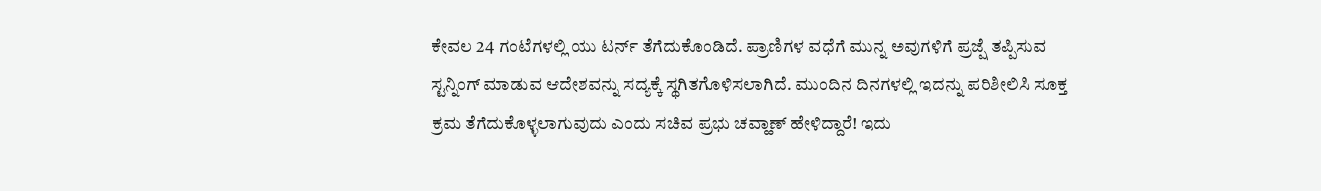ಕೇವಲ 24 ಗಂಟೆಗಳಲ್ಲಿ ಯು ಟರ್ನ್ ತೆಗೆದುಕೊಂಡಿದೆ. ಪ್ರಾಣಿಗಳ ವಧೆಗೆ ಮುನ್ನ ಅವುಗಳಿಗೆ ಪ್ರಜ್ಷೆ ತಪ್ಪಿಸುವ ಸ್ಟನ್ನಿಂಗ್ ಮಾಡುವ ಆದೇಶವನ್ನು ಸದ್ಯಕ್ಕೆ ಸ್ಥಗಿತಗೊಳಿಸಲಾಗಿದೆ. ಮುಂದಿನ ದಿನಗಳಲ್ಲಿ ಇದನ್ನು ಪರಿಶೀಲಿಸಿ ಸೂಕ್ತ ಕ್ರಮ ತೆಗೆದುಕೊಳ್ಳಲಾಗುವುದು ಎಂದು ಸಚಿವ ಪ್ರಭು ಚವ್ಹಾಣ್ ಹೇಳಿದ್ದಾರೆ! ಇದು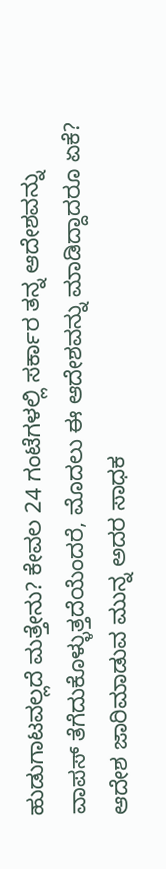ಹುಡುಗಾಟವಲ್ಲದೆ ಮತ್ತೇನು? ಕೇವಲ 24 ಗಂಟೆಗಳಲ್ಲಿ ಸರ್ಕಾರ ತನ್ನ ಆದೇಶವನ್ನು ವಾಪಸ್ ತೆಗೆದುಕೊಳ್ಳುತ್ತದೆಯೆಂದರೆ, ಮೊದಲು ಈ ಆದೇಶವನ್ನು ಮಾಡಿದ್ದಾದರೂ ಏಕೆ? ಆದೇಶ ಜಾರಿಮಾಡುವ ಮುನ್ನ ಅದರ ಸಾಧಕ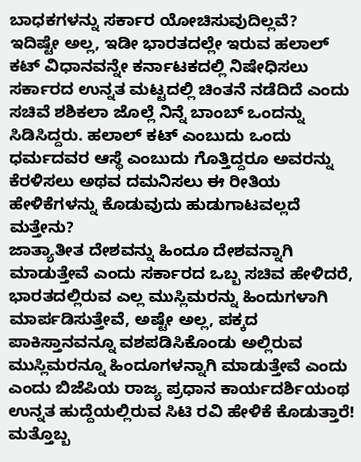ಬಾಧಕಗಳನ್ನು ಸರ್ಕಾರ ಯೋಚಿಸುವುದಿಲ್ಲವೆ?
ಇದಿಷ್ಟೇ ಅಲ್ಲ, ಇಡೀ ಭಾರತದಲ್ಲೇ ಇರುವ ಹಲಾಲ್ ಕಟ್ ವಿಧಾನವನ್ನೇ ಕರ್ನಾಟಕದಲ್ಲಿ ನಿಷೇಧಿಸಲು ಸರ್ಕಾರದ ಉನ್ನತ ಮಟ್ಟದಲ್ಲಿ ಚಿಂತನೆ ನಡೆದಿದೆ ಎಂದು ಸಚಿವೆ ಶಶಿಕಲಾ ಜೊಲ್ಲೆ ನಿನ್ನೆ ಬಾಂಬ್ ಒಂದನ್ನು ಸಿಡಿಸಿದ್ದರು. ಹಲಾಲ್ ಕಟ್ ಎಂಬುದು ಒಂದು ಧರ್ಮದವರ ಆಸ್ಥೆ ಎಂಬುದು ಗೊತ್ತಿದ್ದರೂ ಅವರನ್ನು ಕೆರಳಿಸಲು ಅಥವ ದಮನಿಸಲು ಈ ರೀತಿಯ ಹೇಳಿಕೆಗಳನ್ನು ಕೊಡುವುದು ಹುಡುಗಾಟವಲ್ಲದೆ ಮತ್ತೇನು?
ಜಾತ್ಯಾತೀತ ದೇಶವನ್ನು ಹಿಂದೂ ದೇಶವನ್ನಾಗಿ ಮಾಡುತ್ತೇವೆ ಎಂದು ಸರ್ಕಾರದ ಒಬ್ಬ ಸಚಿವ ಹೇಳಿದರೆ, ಭಾರತದಲ್ಲಿರುವ ಎಲ್ಲ ಮುಸ್ಲಿಮರನ್ನು ಹಿಂದುಗಳಾಗಿ ಮಾರ್ಪಡಿಸುತ್ತೇವೆ, ಅಷ್ಟೇ ಅಲ್ಲ, ಪಕ್ಕದ ಪಾಕಿಸ್ತಾನವನ್ನೂ ವಶಪಡಿಸಿಕೊಂಡು ಅಲ್ಲಿರುವ ಮುಸ್ಲಿಮರನ್ನೂ ಹಿಂದೂಗಳನ್ನಾಗಿ ಮಾಡುತ್ತೇವೆ ಎಂದು ಎಂದು ಬಿಜೆಪಿಯ ರಾಜ್ಯ ಪ್ರಧಾನ ಕಾರ್ಯದರ್ಶಿಯಂಥ ಉನ್ನತ ಹುದ್ದೆಯಲ್ಲಿರುವ ಸಿಟಿ ರವಿ ಹೇಳಿಕೆ ಕೊಡುತ್ತಾರೆ! ಮತ್ತೊಬ್ಬ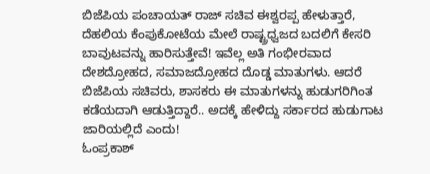ಬಿಜೆಪಿಯ ಪಂಚಾಯತ್ ರಾಜ್ ಸಚಿವ ಈಶ್ವರಪ್ಪ ಹೇಳುತ್ತಾರೆ, ದೆಹಲಿಯ ಕೆಂಪುಕೋಟೆಯ ಮೇಲೆ ರಾಷ್ಟ್ರಧ್ವಜದ ಬದಲಿಗೆ ಕೇಸರಿ ಬಾವುಟವನ್ನು ಹಾರಿಸುತ್ತೇವೆ! ಇವೆಲ್ಲ ಅತಿ ಗಂಭೀರವಾದ ದೇಶದ್ರೋಹದ, ಸಮಾಜದ್ರೋಹದ ದೊಡ್ಡ ಮಾತುಗಳು. ಆದರೆ ಬಿಜೆಪಿಯ ಸಚಿವರು, ಶಾಸಕರು ಈ ಮಾತುಗಳನ್ನು ಹುಡುಗರಿಗಿಂತ ಕಡೆಯದಾಗಿ ಆಡುತ್ತಿದ್ದಾರೆ.. ಅದಕ್ಕೆ ಹೇಳಿದ್ದು ಸರ್ಕಾರದ ಹುಡುಗಾಟ ಜಾರಿಯಲ್ಲಿದೆ ಎಂದು!
ಓಂಪ್ರಕಾಶ್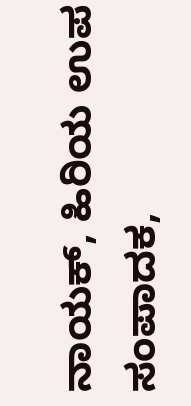ನಾಯಕ್, ಹಿರಿಯ ಉಪ ಸಂಪಾದಕ,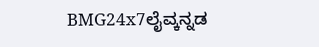BMG24x7ಲೈವ್ಕನ್ನಡ